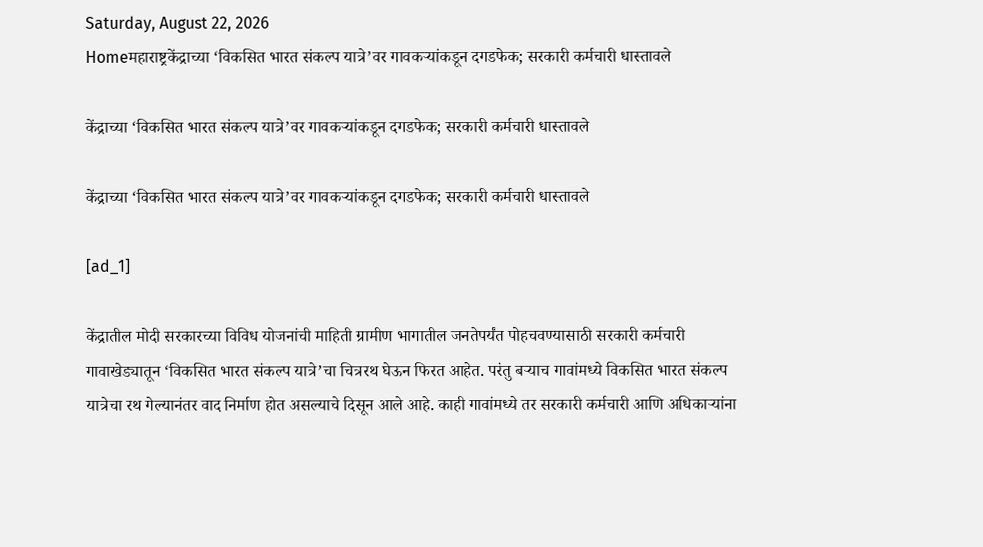Saturday, August 22, 2026
Homeमहाराष्ट्रकेंद्राच्या ‘विकसित भारत संकल्प यात्रे’वर गावकऱ्यांकडून दगडफेक; सरकारी कर्मचारी धास्तावले

केंद्राच्या ‘विकसित भारत संकल्प यात्रे’वर गावकऱ्यांकडून दगडफेक; सरकारी कर्मचारी धास्तावले

केंद्राच्या ‘विकसित भारत संकल्प यात्रे’वर गावकऱ्यांकडून दगडफेक; सरकारी कर्मचारी धास्तावले

[ad_1]

केंद्रातील मोदी सरकारच्या विविध योजनांची माहिती ग्रामीण भागातील जनतेपर्यंत पोहचवण्यासाठी सरकारी कर्मचारी गावाखेड्यातून ‘विकसित भारत संकल्प यात्रे’चा चित्ररथ घेऊन फिरत आहेत. परंतु बऱ्याच गावांमध्ये विकसित भारत संकल्प यात्रेचा रथ गेल्यानंतर वाद निर्माण होत असल्याचे दिसून आले आहे. काही गावांमध्ये तर सरकारी कर्मचारी आणि अधिकाऱ्यांना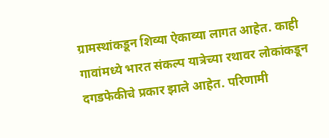ग्रामस्थांकडून शिव्या ऐकाव्या लागत आहेत. काही गावांमध्ये भारत संकल्प यात्रेच्या रथावर लोकांकडून दगडफेकीचे प्रकार झाले आहेत. परिणामी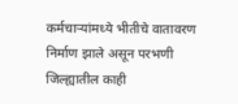कर्मचाऱ्यांमध्ये भीतीचे वातावरण निर्माण झाले असून परभणी जिल्ह्यातील काही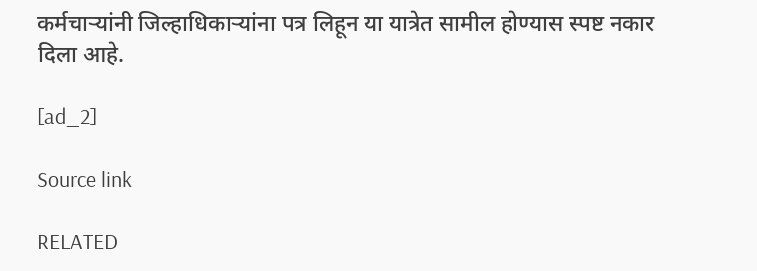कर्मचाऱ्यांनी जिल्हाधिकाऱ्यांना पत्र लिहून या यात्रेत सामील होण्यास स्पष्ट नकार दिला आहे.

[ad_2]

Source link

RELATED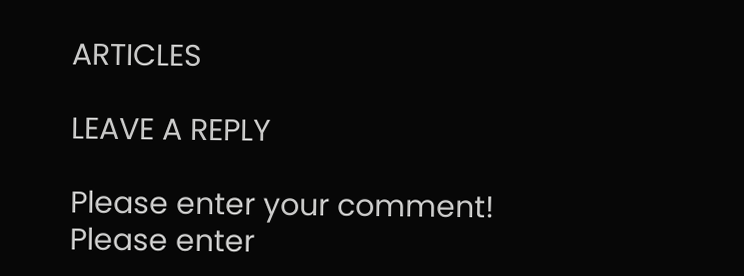ARTICLES

LEAVE A REPLY

Please enter your comment!
Please enter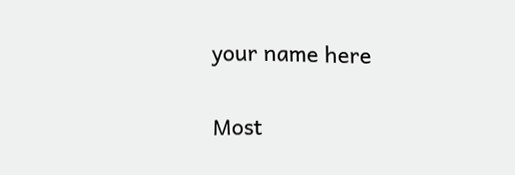your name here

Most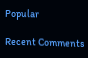Popular

Recent Comments